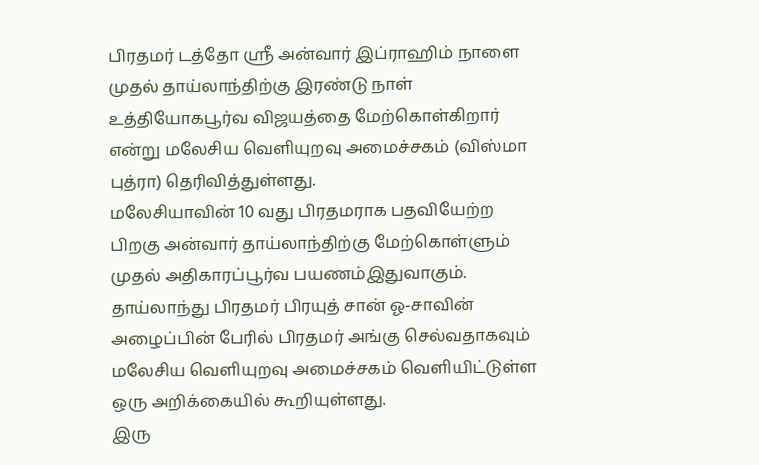பிரதமர் டத்தோ ஸ்ரீ அன்வார் இப்ராஹிம் நாளை முதல் தாய்லாந்திற்கு இரண்டு நாள் உத்தியோகபூர்வ விஜயத்தை மேற்கொள்கிறார் என்று மலேசிய வெளியுறவு அமைச்சகம் (விஸ்மா புத்ரா) தெரிவித்துள்ளது.
மலேசியாவின் 10 வது பிரதமராக பதவியேற்ற பிறகு அன்வார் தாய்லாந்திற்கு மேற்கொள்ளும் முதல் அதிகாரப்பூர்வ பயணம்இதுவாகும். தாய்லாந்து பிரதமர் பிரயுத் சான் ஓ-சாவின் அழைப்பின் பேரில் பிரதமர் அங்கு செல்வதாகவும் மலேசிய வெளியுறவு அமைச்சகம் வெளியிட்டுள்ள ஒரு அறிக்கையில் கூறியுள்ளது.
இரு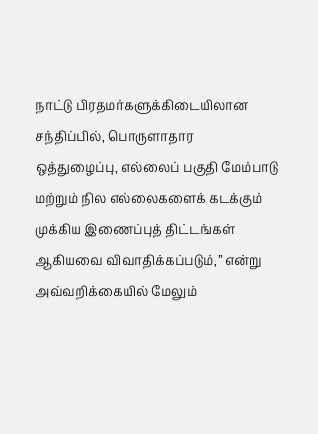நாட்டு பிரதமர்களுக்கிடையிலான சந்திப்பில், பொருளாதார ஒத்துழைப்பு, எல்லைப் பகுதி மேம்பாடு மற்றும் நில எல்லைகளைக் கடக்கும் முக்கிய இணைப்புத் திட்டங்கள் ஆகியவை விவாதிக்கப்படும்,” என்று அவ்வறிக்கையில் மேலும்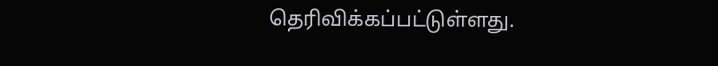தெரிவிக்கப்பட்டுள்ளது.